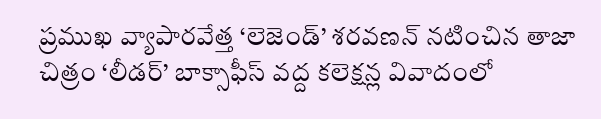ప్రముఖ వ్యాపారవేత్త ‘లెజెండ్’ శరవణన్ నటించిన తాజా చిత్రం ‘లీడర్’ బాక్సాఫీస్ వద్ద కలెక్షన్ల వివాదంలో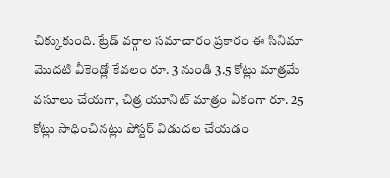చిక్కుకుంది. ట్రేడ్ వర్గాల సమాచారం ప్రకారం ఈ సినిమా మొదటి వీకెండ్లో కేవలం రూ. 3 నుండి 3.5 కోట్లు మాత్రమే వసూలు చేయగా, చిత్ర యూనిట్ మాత్రం ఏకంగా రూ. 25 కోట్లు సాధించినట్లు పోస్టర్ విడుదల చేయడం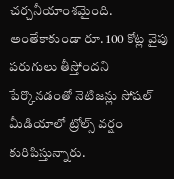చర్చనీయాంశమైంది. అంతేకాకుండా రూ. 100 కోట్ల వైపు పరుగులు తీస్తోందని పేర్కొనడంతో నెటిజన్లు సోషల్ మీడియాలో ట్రోల్స్ వర్షం కురిపిస్తున్నారు.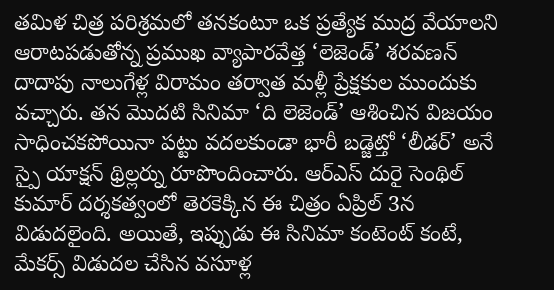తమిళ చిత్ర పరిశ్రమలో తనకంటూ ఒక ప్రత్యేక ముద్ర వేయాలని ఆరాటపడుతోన్న ప్రముఖ వ్యాపారవేత్త ‘లెజెండ్’ శరవణన్ దాదాపు నాలుగేళ్ల విరామం తర్వాత మళ్లీ ప్రేక్షకుల ముందుకు వచ్చారు. తన మొదటి సినిమా ‘ది లెజెండ్’ ఆశించిన విజయం సాధించకపోయినా పట్టు వదలకుండా భారీ బడ్జెట్తో ‘లీడర్’ అనే స్పై యాక్షన్ థ్రిల్లర్ను రూపొందించారు. ఆర్ఎస్ దురై సెంథిల్ కుమార్ దర్శకత్వంలో తెరకెక్కిన ఈ చిత్రం ఏప్రిల్ 3న విడుదలైంది. అయితే, ఇప్పుడు ఈ సినిమా కంటెంట్ కంటే, మేకర్స్ విడుదల చేసిన వసూళ్ల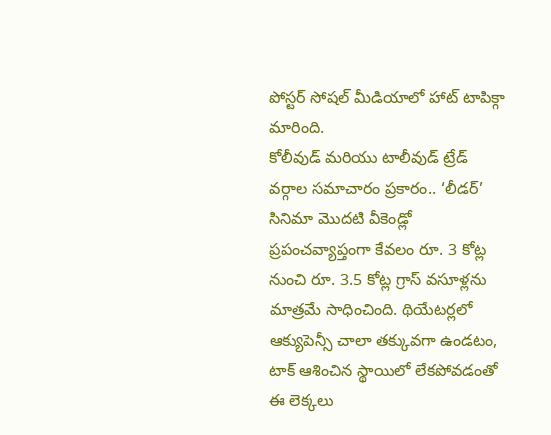పోస్టర్ సోషల్ మీడియాలో హాట్ టాపిక్గా మారింది.
కోలీవుడ్ మరియు టాలీవుడ్ ట్రేడ్ వర్గాల సమాచారం ప్రకారం.. ‘లీడర్’ సినిమా మొదటి వీకెండ్లో ప్రపంచవ్యాప్తంగా కేవలం రూ. 3 కోట్ల నుంచి రూ. 3.5 కోట్ల గ్రాస్ వసూళ్లను మాత్రమే సాధించింది. థియేటర్లలో ఆక్యుపెన్సీ చాలా తక్కువగా ఉండటం, టాక్ ఆశించిన స్థాయిలో లేకపోవడంతో ఈ లెక్కలు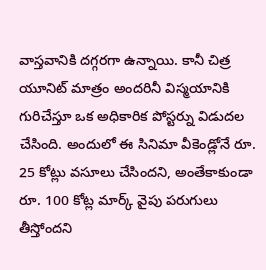వాస్తవానికి దగ్గరగా ఉన్నాయి. కానీ చిత్ర యూనిట్ మాత్రం అందరినీ విస్మయానికి గురిచేస్తూ ఒక అధికారిక పోస్టర్ను విడుదల చేసింది. అందులో ఈ సినిమా వీకెండ్లోనే రూ. 25 కోట్లు వసూలు చేసిందని, అంతేకాకుండా రూ. 100 కోట్ల మార్క్ వైపు పరుగులు తీస్తోందని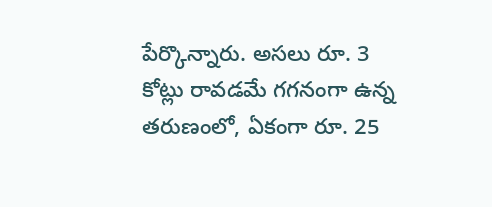పేర్కొన్నారు. అసలు రూ. 3 కోట్లు రావడమే గగనంగా ఉన్న తరుణంలో, ఏకంగా రూ. 25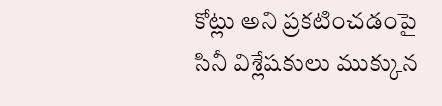కోట్లు అని ప్రకటించడంపై సినీ విశ్లేషకులు ముక్కున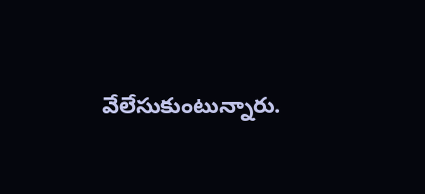వేలేసుకుంటున్నారు.